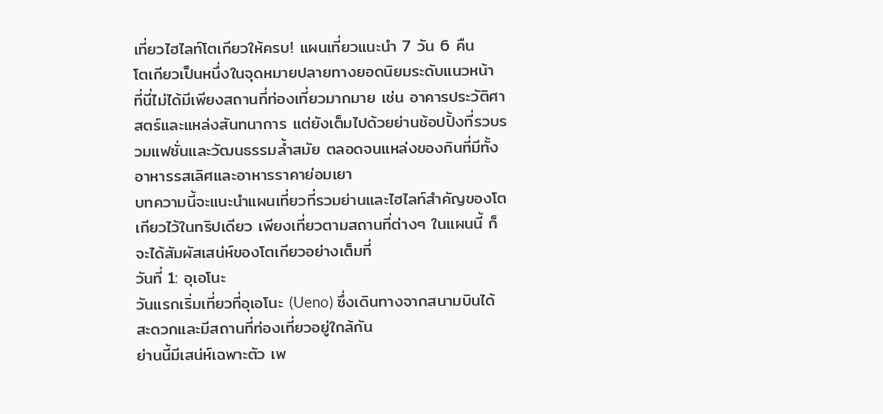เที่ยวไฮไลท์โตเกียวให้ครบ! แผนเที่ยวแนะนำ 7 วัน 6 คืน
โตเกียวเป็นหนึ่งในจุดหมายปลายทางยอดนิยมระดับแนวหน้า
ที่นี่ไม่ได้มีเพียงสถานที่ท่องเที่ยวมากมาย เช่น อาคารประวัติศาสตร์และแหล่งสันทนาการ แต่ยังเต็มไปด้วยย่านช้อปปิ้งที่รวบรวมแฟชั่นและวัฒนธรรมล้ำสมัย ตลอดจนแหล่งของกินที่มีทั้งอาหารรสเลิศและอาหารราคาย่อมเยา
บทความนี้จะแนะนำแผนเที่ยวที่รวมย่านและไฮไลท์สำคัญของโตเกียวไว้ในทริปเดียว เพียงเที่ยวตามสถานที่ต่างๆ ในแผนนี้ ก็จะได้สัมผัสเสน่ห์ของโตเกียวอย่างเต็มที่
วันที่ 1: อุเอโนะ
วันแรกเริ่มเที่ยวที่อุเอโนะ (Ueno) ซึ่งเดินทางจากสนามบินได้สะดวกและมีสถานที่ท่องเที่ยวอยู่ใกล้กัน
ย่านนี้มีเสน่ห์เฉพาะตัว เพ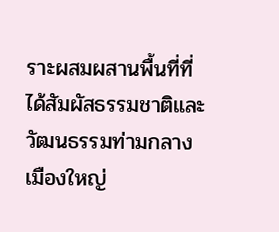ราะผสมผสานพื้นที่ที่ได้สัมผัสธรรมชาติและวัฒนธรรมท่ามกลางเมืองใหญ่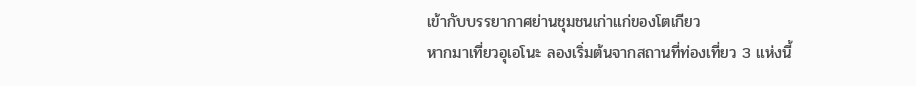เข้ากับบรรยากาศย่านชุมชนเก่าแก่ของโตเกียว
หากมาเที่ยวอุเอโนะ ลองเริ่มต้นจากสถานที่ท่องเที่ยว 3 แห่งนี้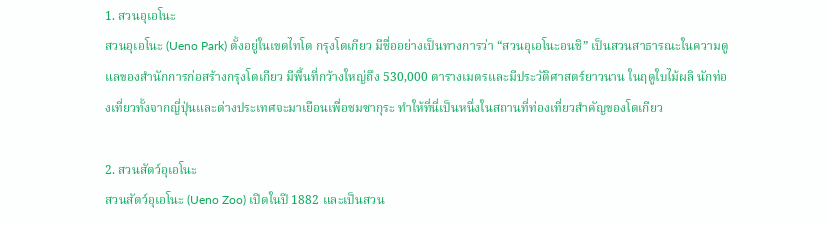1. สวนอุเอโนะ
สวนอุเอโนะ (Ueno Park) ตั้งอยู่ในเขตไทโต กรุงโตเกียว มีชื่ออย่างเป็นทางการว่า “สวนอุเอโนะอนชิ” เป็นสวนสาธารณะในความดูแลของสำนักการก่อสร้างกรุงโตเกียว มีพื้นที่กว้างใหญ่ถึง 530,000 ตารางเมตรและมีประวัติศาสตร์ยาวนาน ในฤดูใบไม้ผลิ นักท่องเที่ยวทั้งจากญี่ปุ่นและต่างประเทศจะมาเยือนเพื่อชมซากุระ ทำให้ที่นี่เป็นหนึ่งในสถานที่ท่องเที่ยวสำคัญของโตเกียว

2. สวนสัตว์อุเอโนะ
สวนสัตว์อุเอโนะ (Ueno Zoo) เปิดในปี 1882 และเป็นสวน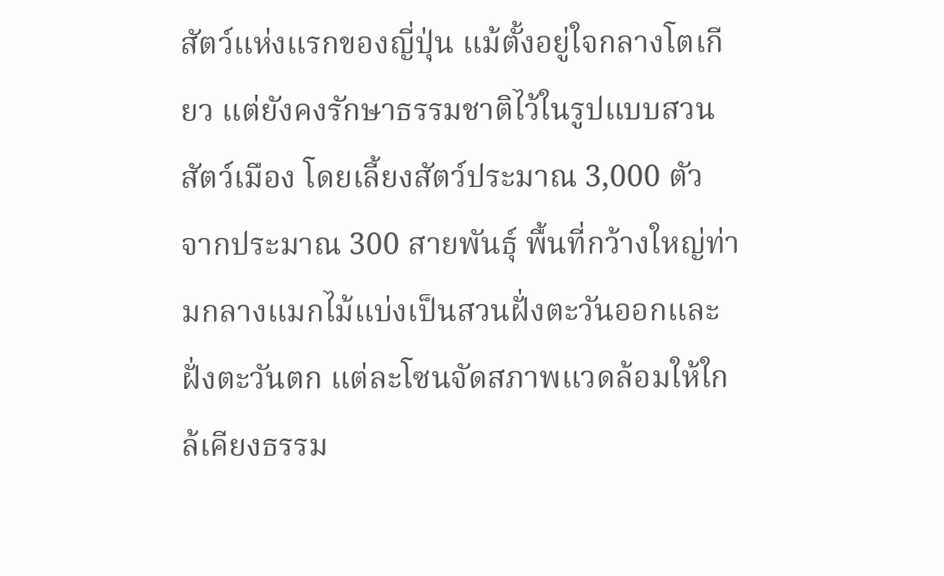สัตว์แห่งแรกของญี่ปุ่น แม้ตั้งอยู่ใจกลางโตเกียว แต่ยังคงรักษาธรรมชาติไว้ในรูปแบบสวนสัตว์เมือง โดยเลี้ยงสัตว์ประมาณ 3,000 ตัว จากประมาณ 300 สายพันธุ์ พื้นที่กว้างใหญ่ท่ามกลางแมกไม้แบ่งเป็นสวนฝั่งตะวันออกและฝั่งตะวันตก แต่ละโซนจัดสภาพแวดล้อมให้ใกล้เคียงธรรม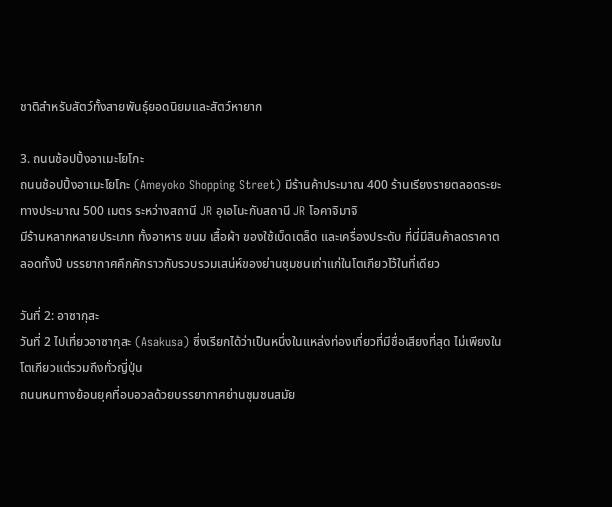ชาติสำหรับสัตว์ทั้งสายพันธุ์ยอดนิยมและสัตว์หายาก

3. ถนนช้อปปิ้งอาเมะโยโกะ
ถนนช้อปปิ้งอาเมะโยโกะ (Ameyoko Shopping Street) มีร้านค้าประมาณ 400 ร้านเรียงรายตลอดระยะทางประมาณ 500 เมตร ระหว่างสถานี JR อุเอโนะกับสถานี JR โอคาจิมาจิ
มีร้านหลากหลายประเภท ทั้งอาหาร ขนม เสื้อผ้า ของใช้เบ็ดเตล็ด และเครื่องประดับ ที่นี่มีสินค้าลดราคาตลอดทั้งปี บรรยากาศคึกคักราวกับรวบรวมเสน่ห์ของย่านชุมชนเก่าแก่ในโตเกียวไว้ในที่เดียว

วันที่ 2: อาซากุสะ
วันที่ 2 ไปเที่ยวอาซากุสะ (Asakusa) ซึ่งเรียกได้ว่าเป็นหนึ่งในแหล่งท่องเที่ยวที่มีชื่อเสียงที่สุด ไม่เพียงในโตเกียวแต่รวมถึงทั่วญี่ปุ่น
ถนนหนทางย้อนยุคที่อบอวลด้วยบรรยากาศย่านชุมชนสมัย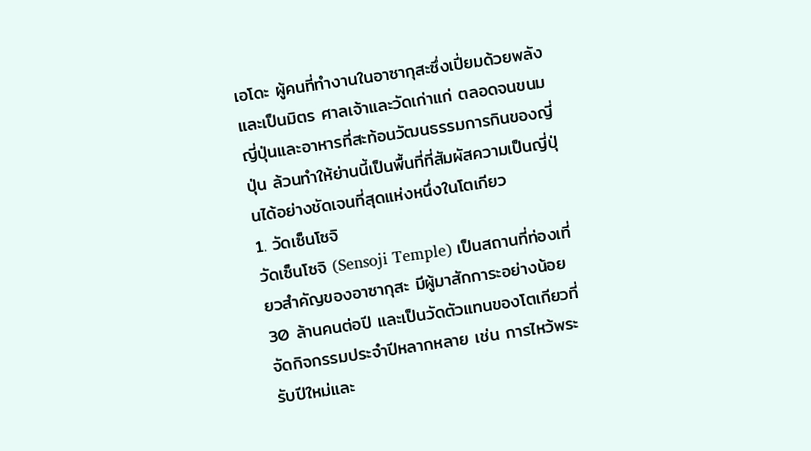เอโดะ ผู้คนที่ทำงานในอาซากุสะซึ่งเปี่ยมด้วยพลังและเป็นมิตร ศาลเจ้าและวัดเก่าแก่ ตลอดจนขนมญี่ปุ่นและอาหารที่สะท้อนวัฒนธรรมการกินของญี่ปุ่น ล้วนทำให้ย่านนี้เป็นพื้นที่ที่สัมผัสความเป็นญี่ปุ่นได้อย่างชัดเจนที่สุดแห่งหนึ่งในโตเกียว
1. วัดเซ็นโซจิ
วัดเซ็นโซจิ (Sensoji Temple) เป็นสถานที่ท่องเที่ยวสำคัญของอาซากุสะ มีผู้มาสักการะอย่างน้อย 30 ล้านคนต่อปี และเป็นวัดตัวแทนของโตเกียวที่จัดกิจกรรมประจำปีหลากหลาย เช่น การไหว้พระรับปีใหม่และ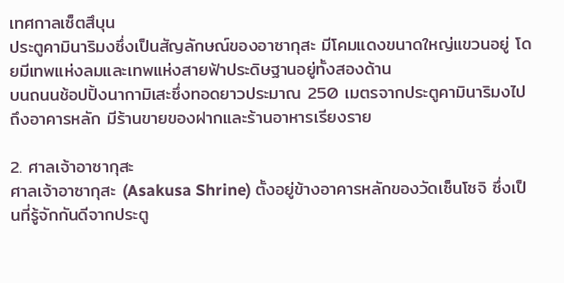เทศกาลเซ็ตสึบุน
ประตูคามินาริมงซึ่งเป็นสัญลักษณ์ของอาซากุสะ มีโคมแดงขนาดใหญ่แขวนอยู่ โดยมีเทพแห่งลมและเทพแห่งสายฟ้าประดิษฐานอยู่ทั้งสองด้าน
บนถนนช้อปปิ้งนากามิเสะซึ่งทอดยาวประมาณ 250 เมตรจากประตูคามินาริมงไปถึงอาคารหลัก มีร้านขายของฝากและร้านอาหารเรียงราย

2. ศาลเจ้าอาซากุสะ
ศาลเจ้าอาซากุสะ (Asakusa Shrine) ตั้งอยู่ข้างอาคารหลักของวัดเซ็นโซจิ ซึ่งเป็นที่รู้จักกันดีจากประตู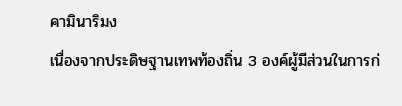คามินาริมง
เนื่องจากประดิษฐานเทพท้องถิ่น 3 องค์ผู้มีส่วนในการก่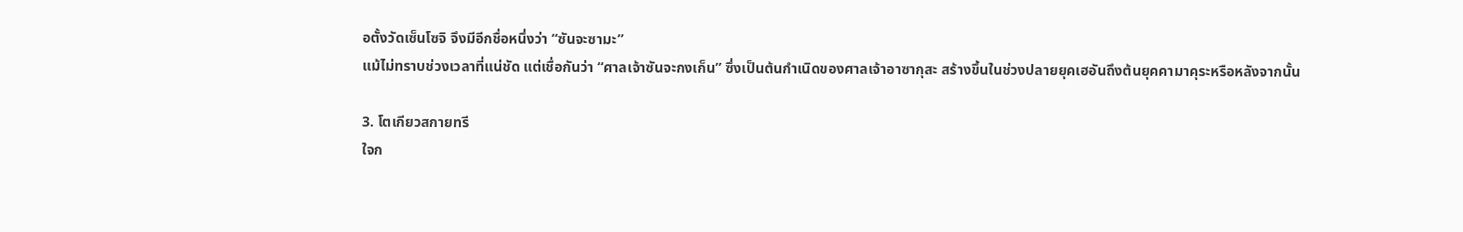อตั้งวัดเซ็นโซจิ จึงมีอีกชื่อหนึ่งว่า “ซันจะซามะ”
แม้ไม่ทราบช่วงเวลาที่แน่ชัด แต่เชื่อกันว่า “ศาลเจ้าซันจะกงเก็น” ซึ่งเป็นต้นกำเนิดของศาลเจ้าอาซากุสะ สร้างขึ้นในช่วงปลายยุคเฮอันถึงต้นยุคคามาคุระหรือหลังจากนั้น

3. โตเกียวสกายทรี
ใจก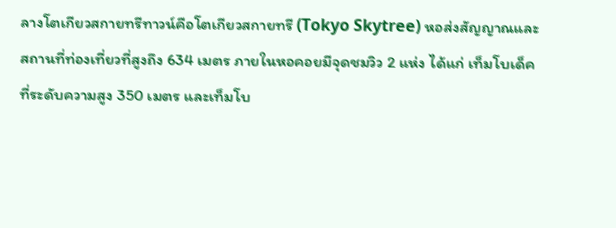ลางโตเกียวสกายทรีทาวน์คือโตเกียวสกายทรี (Tokyo Skytree) หอส่งสัญญาณและสถานที่ท่องเที่ยวที่สูงถึง 634 เมตร ภายในหอคอยมีจุดชมวิว 2 แห่ง ได้แก่ เท็มโบเด็คที่ระดับความสูง 350 เมตร และเท็มโบ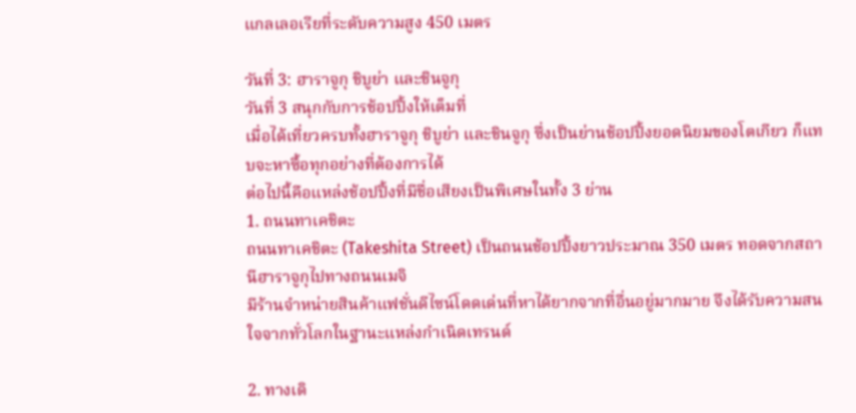แกลเลอเรียที่ระดับความสูง 450 เมตร

วันที่ 3: ฮาราจูกุ ชิบูย่า และชินจูกุ
วันที่ 3 สนุกกับการช้อปปิ้งให้เต็มที่
เมื่อได้เที่ยวครบทั้งฮาราจูกุ ชิบูย่า และชินจูกุ ซึ่งเป็นย่านช้อปปิ้งยอดนิยมของโตเกียว ก็แทบจะหาซื้อทุกอย่างที่ต้องการได้
ต่อไปนี้คือแหล่งช้อปปิ้งที่มีชื่อเสียงเป็นพิเศษในทั้ง 3 ย่าน
1. ถนนทาเคชิตะ
ถนนทาเคชิตะ (Takeshita Street) เป็นถนนช้อปปิ้งยาวประมาณ 350 เมตร ทอดจากสถานีฮาราจูกุไปทางถนนเมจิ
มีร้านจำหน่ายสินค้าแฟชั่นดีไซน์โดดเด่นที่หาได้ยากจากที่อื่นอยู่มากมาย จึงได้รับความสนใจจากทั่วโลกในฐานะแหล่งกำเนิดเทรนด์

2. ทางเดิ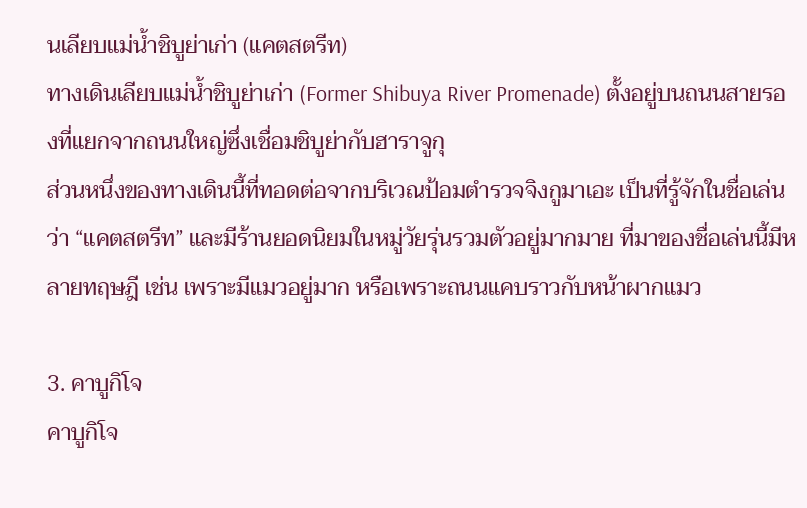นเลียบแม่น้ำชิบูย่าเก่า (แคตสตรีท)
ทางเดินเลียบแม่น้ำชิบูย่าเก่า (Former Shibuya River Promenade) ตั้งอยู่บนถนนสายรองที่แยกจากถนนใหญ่ซึ่งเชื่อมชิบูย่ากับฮาราจูกุ
ส่วนหนึ่งของทางเดินนี้ที่ทอดต่อจากบริเวณป้อมตำรวจจิงกูมาเอะ เป็นที่รู้จักในชื่อเล่นว่า “แคตสตรีท” และมีร้านยอดนิยมในหมู่วัยรุ่นรวมตัวอยู่มากมาย ที่มาของชื่อเล่นนี้มีหลายทฤษฎี เช่น เพราะมีแมวอยู่มาก หรือเพราะถนนแคบราวกับหน้าผากแมว

3. คาบูกิโจ
คาบูกิโจ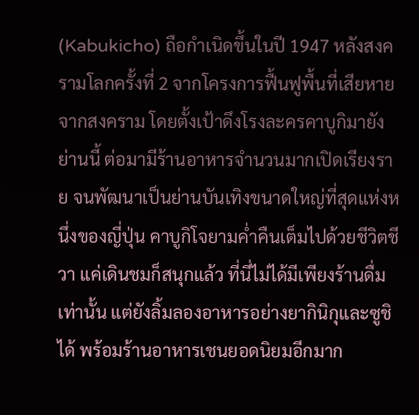(Kabukicho) ถือกำเนิดขึ้นในปี 1947 หลังสงครามโลกครั้งที่ 2 จากโครงการฟื้นฟูพื้นที่เสียหายจากสงคราม โดยตั้งเป้าดึงโรงละครคาบูกิมายังย่านนี้ ต่อมามีร้านอาหารจำนวนมากเปิดเรียงราย จนพัฒนาเป็นย่านบันเทิงขนาดใหญ่ที่สุดแห่งหนึ่งของญี่ปุ่น คาบูกิโจยามค่ำคืนเต็มไปด้วยชีวิตชีวา แค่เดินชมก็สนุกแล้ว ที่นี่ไม่ได้มีเพียงร้านดื่มเท่านั้น แต่ยังลิ้มลองอาหารอย่างยากินิกุและซูชิได้ พร้อมร้านอาหารเชนยอดนิยมอีกมาก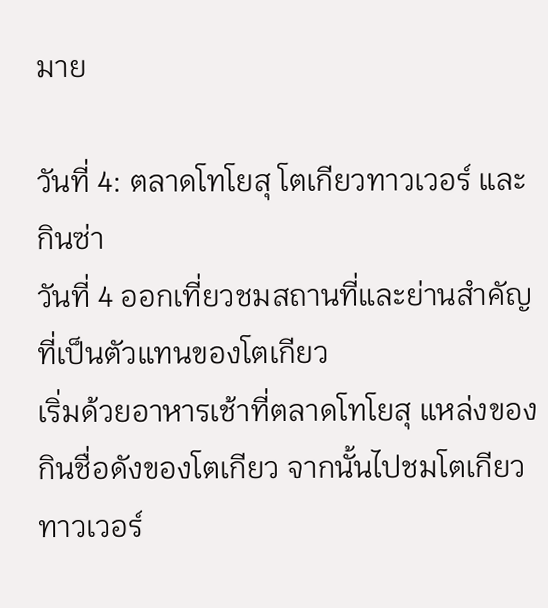มาย

วันที่ 4: ตลาดโทโยสุ โตเกียวทาวเวอร์ และกินซ่า
วันที่ 4 ออกเที่ยวชมสถานที่และย่านสำคัญที่เป็นตัวแทนของโตเกียว
เริ่มด้วยอาหารเช้าที่ตลาดโทโยสุ แหล่งของกินชื่อดังของโตเกียว จากนั้นไปชมโตเกียวทาวเวอร์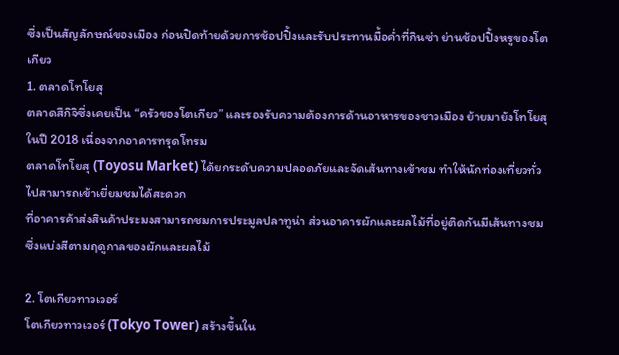ซึ่งเป็นสัญลักษณ์ของเมือง ก่อนปิดท้ายด้วยการช้อปปิ้งและรับประทานมื้อค่ำที่กินซ่า ย่านช้อปปิ้งหรูของโตเกียว
1. ตลาดโทโยสุ
ตลาดสึกิจิซึ่งเคยเป็น “ครัวของโตเกียว” และรองรับความต้องการด้านอาหารของชาวเมือง ย้ายมายังโทโยสุในปี 2018 เนื่องจากอาคารทรุดโทรม
ตลาดโทโยสุ (Toyosu Market) ได้ยกระดับความปลอดภัยและจัดเส้นทางเข้าชม ทำให้นักท่องเที่ยวทั่วไปสามารถเข้าเยี่ยมชมได้สะดวก
ที่อาคารค้าส่งสินค้าประมงสามารถชมการประมูลปลาทูน่า ส่วนอาคารผักและผลไม้ที่อยู่ติดกันมีเส้นทางชมซึ่งแบ่งสีตามฤดูกาลของผักและผลไม้

2. โตเกียวทาวเวอร์
โตเกียวทาวเวอร์ (Tokyo Tower) สร้างขึ้นใน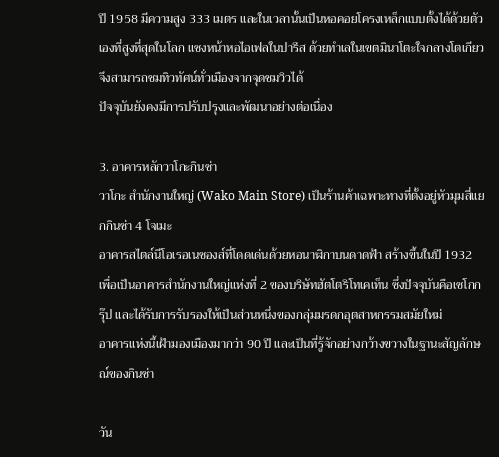ปี 1958 มีความสูง 333 เมตร และในเวลานั้นเป็นหอคอยโครงเหล็กแบบตั้งได้ด้วยตัวเองที่สูงที่สุดในโลก แซงหน้าหอไอเฟลในปารีส ด้วยทำเลในเขตมินาโตะใจกลางโตเกียว จึงสามารถชมทิวทัศน์ทั่วเมืองจากจุดชมวิวได้
ปัจจุบันยังคงมีการปรับปรุงและพัฒนาอย่างต่อเนื่อง

3. อาคารหลักวาโกะกินซ่า
วาโกะ สำนักงานใหญ่ (Wako Main Store) เป็นร้านค้าเฉพาะทางที่ตั้งอยู่หัวมุมสี่แยกกินซ่า 4 โจเมะ
อาคารสไตล์นีโอเรอเนซองส์ที่โดดเด่นด้วยหอนาฬิกาบนดาดฟ้า สร้างขึ้นในปี 1932 เพื่อเป็นอาคารสำนักงานใหญ่แห่งที่ 2 ของบริษัทฮัตโตริโทเคเท็น ซึ่งปัจจุบันคือเซโกกรุ๊ป และได้รับการรับรองให้เป็นส่วนหนึ่งของกลุ่มมรดกอุตสาหกรรมสมัยใหม่
อาคารแห่งนี้เฝ้ามองเมืองมากว่า 90 ปี และเป็นที่รู้จักอย่างกว้างขวางในฐานะสัญลักษณ์ของกินซ่า

วัน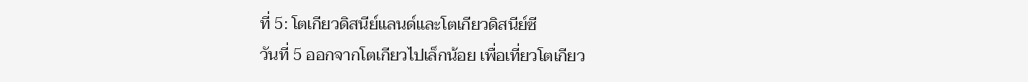ที่ 5: โตเกียวดิสนีย์แลนด์และโตเกียวดิสนีย์ซี
วันที่ 5 ออกจากโตเกียวไปเล็กน้อย เพื่อเที่ยวโตเกียว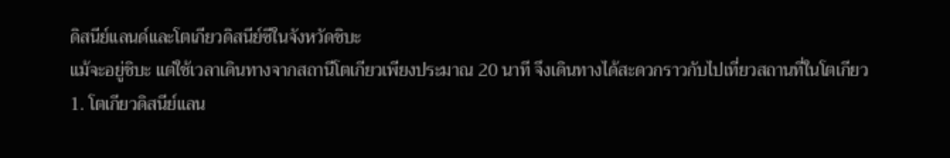ดิสนีย์แลนด์และโตเกียวดิสนีย์ซีในจังหวัดชิบะ
แม้จะอยู่ชิบะ แต่ใช้เวลาเดินทางจากสถานีโตเกียวเพียงประมาณ 20 นาที จึงเดินทางได้สะดวกราวกับไปเที่ยวสถานที่ในโตเกียว
1. โตเกียวดิสนีย์แลน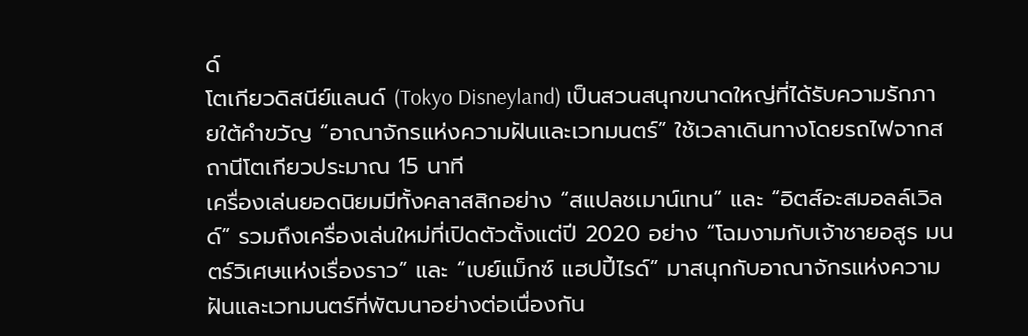ด์
โตเกียวดิสนีย์แลนด์ (Tokyo Disneyland) เป็นสวนสนุกขนาดใหญ่ที่ได้รับความรักภายใต้คำขวัญ “อาณาจักรแห่งความฝันและเวทมนตร์” ใช้เวลาเดินทางโดยรถไฟจากสถานีโตเกียวประมาณ 15 นาที
เครื่องเล่นยอดนิยมมีทั้งคลาสสิกอย่าง “สแปลชเมาน์เทน” และ “อิตส์อะสมอลล์เวิลด์” รวมถึงเครื่องเล่นใหม่ที่เปิดตัวตั้งแต่ปี 2020 อย่าง “โฉมงามกับเจ้าชายอสูร มนตร์วิเศษแห่งเรื่องราว” และ “เบย์แม็กซ์ แฮปปี้ไรด์” มาสนุกกับอาณาจักรแห่งความฝันและเวทมนตร์ที่พัฒนาอย่างต่อเนื่องกัน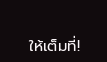ให้เต็มที่!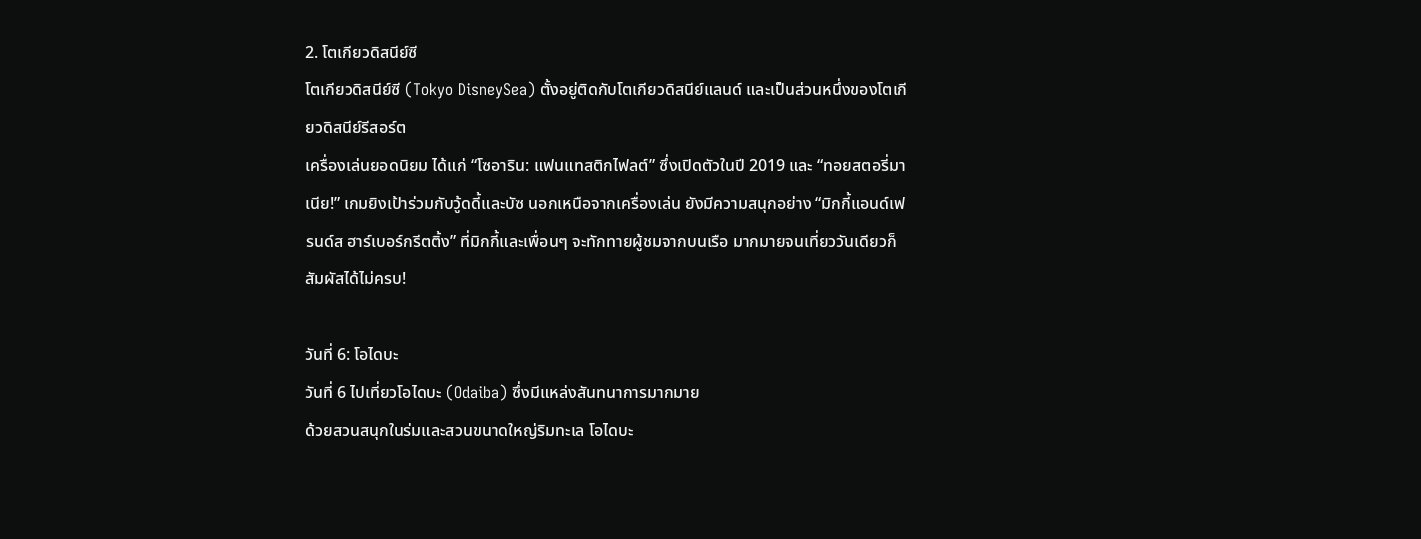2. โตเกียวดิสนีย์ซี
โตเกียวดิสนีย์ซี (Tokyo DisneySea) ตั้งอยู่ติดกับโตเกียวดิสนีย์แลนด์ และเป็นส่วนหนึ่งของโตเกียวดิสนีย์รีสอร์ต
เครื่องเล่นยอดนิยม ได้แก่ “โซอาริน: แฟนแทสติกไฟลต์” ซึ่งเปิดตัวในปี 2019 และ “ทอยสตอรี่มาเนีย!” เกมยิงเป้าร่วมกับวู้ดดี้และบัซ นอกเหนือจากเครื่องเล่น ยังมีความสนุกอย่าง “มิกกี้แอนด์เฟรนด์ส ฮาร์เบอร์กรีตติ้ง” ที่มิกกี้และเพื่อนๆ จะทักทายผู้ชมจากบนเรือ มากมายจนเที่ยววันเดียวก็สัมผัสได้ไม่ครบ!

วันที่ 6: โอไดบะ
วันที่ 6 ไปเที่ยวโอไดบะ (Odaiba) ซึ่งมีแหล่งสันทนาการมากมาย
ด้วยสวนสนุกในร่มและสวนขนาดใหญ่ริมทะเล โอไดบะ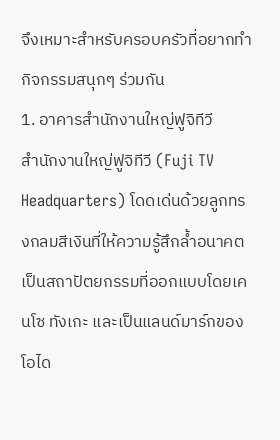จึงเหมาะสำหรับครอบครัวที่อยากทำกิจกรรมสนุกๆ ร่วมกัน
1. อาคารสำนักงานใหญ่ฟูจิทีวี
สำนักงานใหญ่ฟูจิทีวี (Fuji TV Headquarters) โดดเด่นด้วยลูกทรงกลมสีเงินที่ให้ความรู้สึกล้ำอนาคต เป็นสถาปัตยกรรมที่ออกแบบโดยเคนโซ ทังเกะ และเป็นแลนด์มาร์กของโอได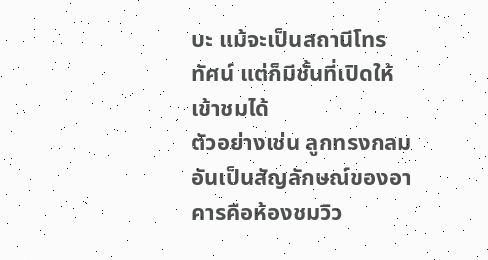บะ แม้จะเป็นสถานีโทรทัศน์ แต่ก็มีชั้นที่เปิดให้เข้าชมได้
ตัวอย่างเช่น ลูกทรงกลมอันเป็นสัญลักษณ์ของอาคารคือห้องชมวิว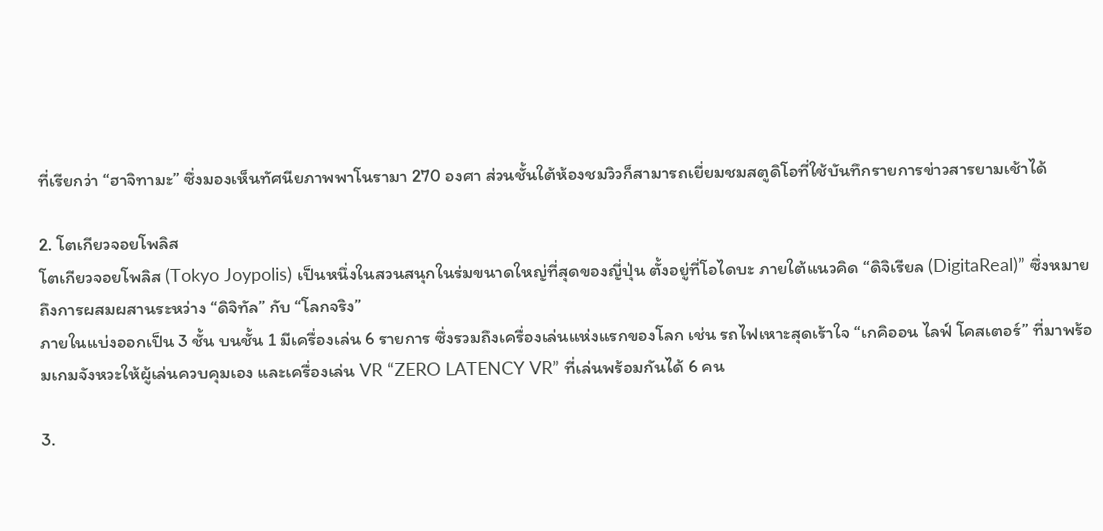ที่เรียกว่า “ฮาจิทามะ” ซึ่งมองเห็นทัศนียภาพพาโนรามา 270 องศา ส่วนชั้นใต้ห้องชมวิวก็สามารถเยี่ยมชมสตูดิโอที่ใช้บันทึกรายการข่าวสารยามเช้าได้

2. โตเกียวจอยโพลิส
โตเกียวจอยโพลิส (Tokyo Joypolis) เป็นหนึ่งในสวนสนุกในร่มขนาดใหญ่ที่สุดของญี่ปุ่น ตั้งอยู่ที่โอไดบะ ภายใต้แนวคิด “ดิจิเรียล (DigitaReal)” ซึ่งหมายถึงการผสมผสานระหว่าง “ดิจิทัล” กับ “โลกจริง”
ภายในแบ่งออกเป็น 3 ชั้น บนชั้น 1 มีเครื่องเล่น 6 รายการ ซึ่งรวมถึงเครื่องเล่นแห่งแรกของโลก เช่น รถไฟเหาะสุดเร้าใจ “เกคิออน ไลฟ์ โคสเตอร์” ที่มาพร้อมเกมจังหวะให้ผู้เล่นควบคุมเอง และเครื่องเล่น VR “ZERO LATENCY VR” ที่เล่นพร้อมกันได้ 6 คน

3.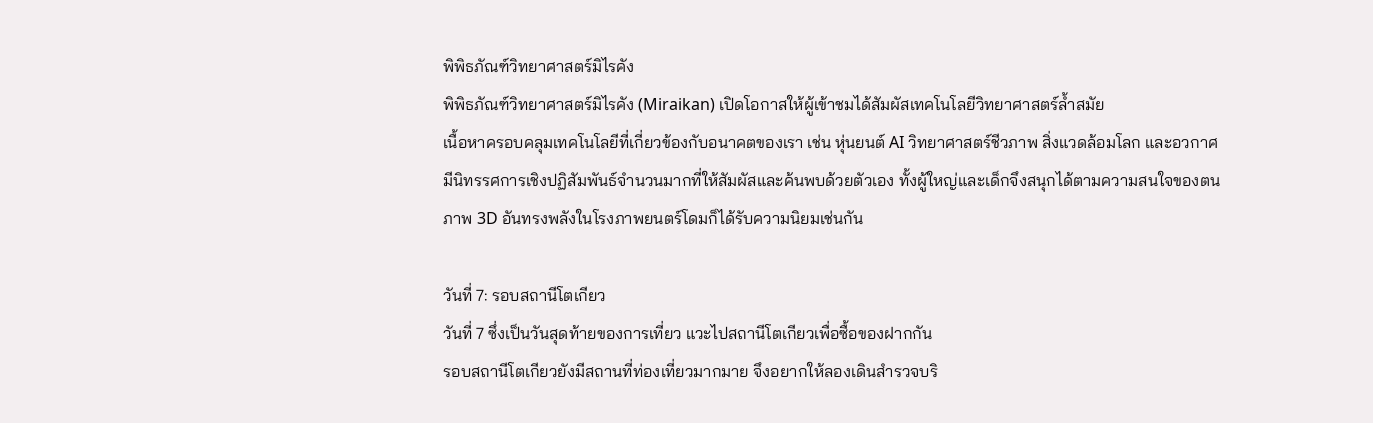พิพิธภัณฑ์วิทยาศาสตร์มิไรคัง
พิพิธภัณฑ์วิทยาศาสตร์มิไรคัง (Miraikan) เปิดโอกาสให้ผู้เข้าชมได้สัมผัสเทคโนโลยีวิทยาศาสตร์ล้ำสมัย
เนื้อหาครอบคลุมเทคโนโลยีที่เกี่ยวข้องกับอนาคตของเรา เช่น หุ่นยนต์ AI วิทยาศาสตร์ชีวภาพ สิ่งแวดล้อมโลก และอวกาศ
มีนิทรรศการเชิงปฏิสัมพันธ์จำนวนมากที่ให้สัมผัสและค้นพบด้วยตัวเอง ทั้งผู้ใหญ่และเด็กจึงสนุกได้ตามความสนใจของตน
ภาพ 3D อันทรงพลังในโรงภาพยนตร์โดมก็ได้รับความนิยมเช่นกัน

วันที่ 7: รอบสถานีโตเกียว
วันที่ 7 ซึ่งเป็นวันสุดท้ายของการเที่ยว แวะไปสถานีโตเกียวเพื่อซื้อของฝากกัน
รอบสถานีโตเกียวยังมีสถานที่ท่องเที่ยวมากมาย จึงอยากให้ลองเดินสำรวจบริ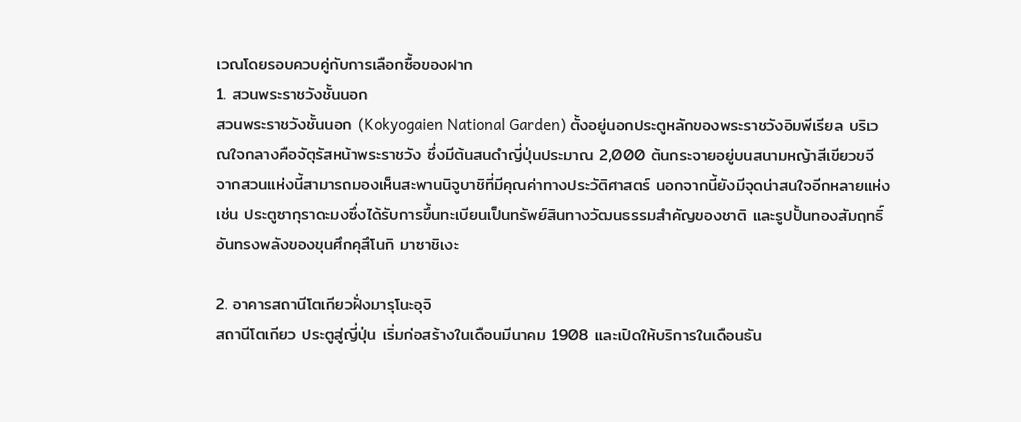เวณโดยรอบควบคู่กับการเลือกซื้อของฝาก
1. สวนพระราชวังชั้นนอก
สวนพระราชวังชั้นนอก (Kokyogaien National Garden) ตั้งอยู่นอกประตูหลักของพระราชวังอิมพีเรียล บริเวณใจกลางคือจัตุรัสหน้าพระราชวัง ซึ่งมีต้นสนดำญี่ปุ่นประมาณ 2,000 ต้นกระจายอยู่บนสนามหญ้าสีเขียวขจี
จากสวนแห่งนี้สามารถมองเห็นสะพานนิจูบาชิที่มีคุณค่าทางประวัติศาสตร์ นอกจากนี้ยังมีจุดน่าสนใจอีกหลายแห่ง เช่น ประตูซากุราดะมงซึ่งได้รับการขึ้นทะเบียนเป็นทรัพย์สินทางวัฒนธรรมสำคัญของชาติ และรูปปั้นทองสัมฤทธิ์อันทรงพลังของขุนศึกคุสึโนกิ มาซาชิเงะ

2. อาคารสถานีโตเกียวฝั่งมารุโนะอุจิ
สถานีโตเกียว ประตูสู่ญี่ปุ่น เริ่มก่อสร้างในเดือนมีนาคม 1908 และเปิดให้บริการในเดือนธัน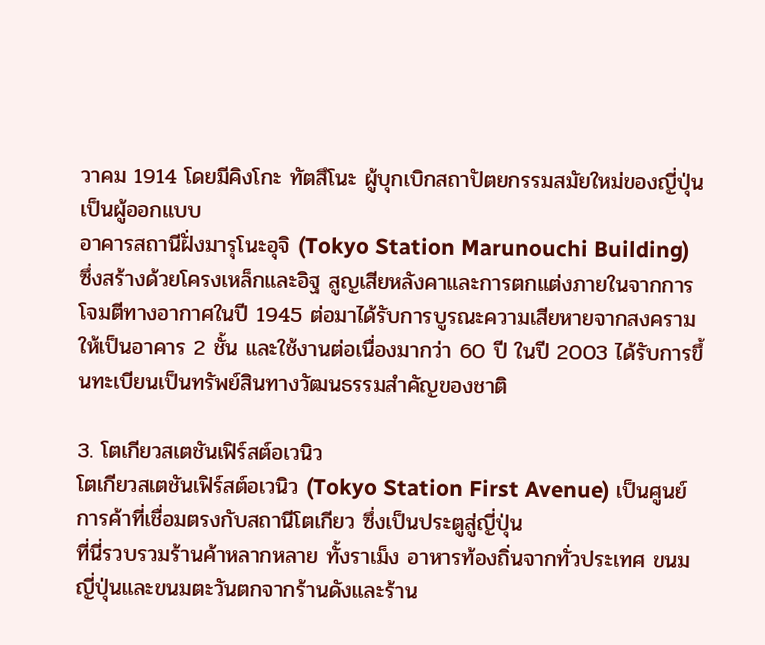วาคม 1914 โดยมีคิงโกะ ทัตสึโนะ ผู้บุกเบิกสถาปัตยกรรมสมัยใหม่ของญี่ปุ่นเป็นผู้ออกแบบ
อาคารสถานีฝั่งมารุโนะอุจิ (Tokyo Station Marunouchi Building) ซึ่งสร้างด้วยโครงเหล็กและอิฐ สูญเสียหลังคาและการตกแต่งภายในจากการโจมตีทางอากาศในปี 1945 ต่อมาได้รับการบูรณะความเสียหายจากสงครามให้เป็นอาคาร 2 ชั้น และใช้งานต่อเนื่องมากว่า 60 ปี ในปี 2003 ได้รับการขึ้นทะเบียนเป็นทรัพย์สินทางวัฒนธรรมสำคัญของชาติ

3. โตเกียวสเตชันเฟิร์สต์อเวนิว
โตเกียวสเตชันเฟิร์สต์อเวนิว (Tokyo Station First Avenue) เป็นศูนย์การค้าที่เชื่อมตรงกับสถานีโตเกียว ซึ่งเป็นประตูสู่ญี่ปุ่น
ที่นี่รวบรวมร้านค้าหลากหลาย ทั้งราเม็ง อาหารท้องถิ่นจากทั่วประเทศ ขนมญี่ปุ่นและขนมตะวันตกจากร้านดังและร้าน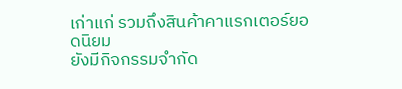เก่าแก่ รวมถึงสินค้าคาแรกเตอร์ยอดนิยม
ยังมีกิจกรรมจำกัด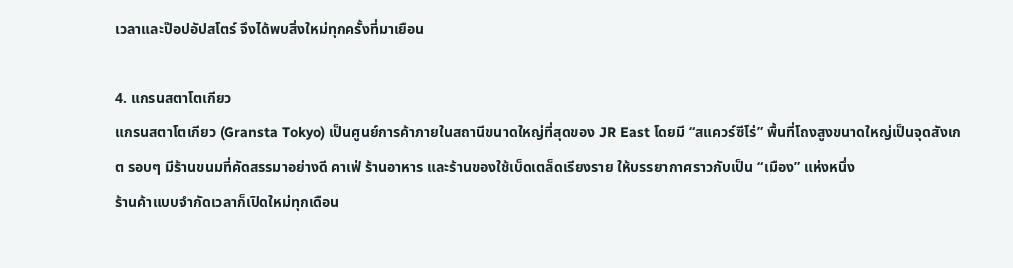เวลาและป๊อปอัปสโตร์ จึงได้พบสิ่งใหม่ทุกครั้งที่มาเยือน

4. แกรนสตาโตเกียว
แกรนสตาโตเกียว (Gransta Tokyo) เป็นศูนย์การค้าภายในสถานีขนาดใหญ่ที่สุดของ JR East โดยมี “สแควร์ซีโร่” พื้นที่โถงสูงขนาดใหญ่เป็นจุดสังเกต รอบๆ มีร้านขนมที่คัดสรรมาอย่างดี คาเฟ่ ร้านอาหาร และร้านของใช้เบ็ดเตล็ดเรียงราย ให้บรรยากาศราวกับเป็น “เมือง” แห่งหนึ่ง
ร้านค้าแบบจำกัดเวลาก็เปิดใหม่ทุกเดือน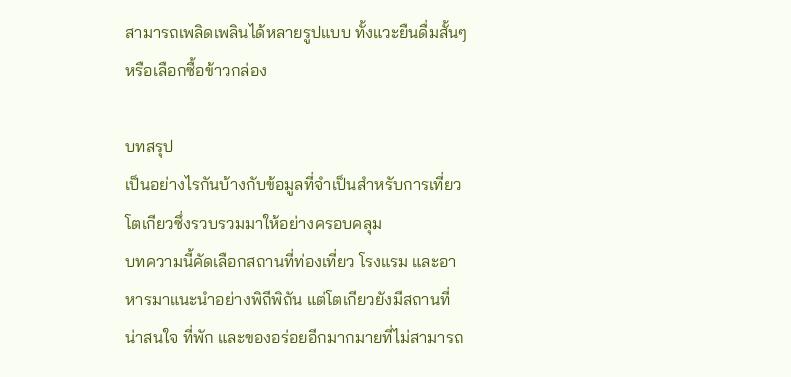สามารถเพลิดเพลินได้หลายรูปแบบ ทั้งแวะยืนดื่มสั้นๆ หรือเลือกซื้อข้าวกล่อง

บทสรุป
เป็นอย่างไรกันบ้างกับข้อมูลที่จำเป็นสำหรับการเที่ยวโตเกียวซึ่งรวบรวมมาให้อย่างครอบคลุม
บทความนี้คัดเลือกสถานที่ท่องเที่ยว โรงแรม และอาหารมาแนะนำอย่างพิถีพิถัน แต่โตเกียวยังมีสถานที่น่าสนใจ ที่พัก และของอร่อยอีกมากมายที่ไม่สามารถ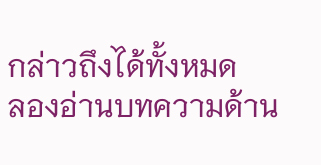กล่าวถึงได้ทั้งหมด
ลองอ่านบทความด้าน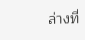ล่างที่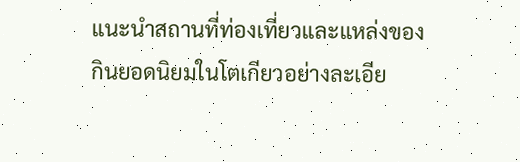แนะนำสถานที่ท่องเที่ยวและแหล่งของกินยอดนิยมในโตเกียวอย่างละเอีย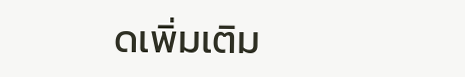ดเพิ่มเติม